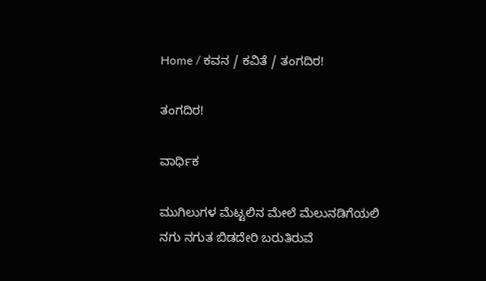Home / ಕವನ / ಕವಿತೆ / ತಂಗದಿರ!

ತಂಗದಿರ!

ವಾರ್ಧಿಕ

ಮುಗಿಲುಗಳ ಮೆಟ್ಟಲಿನ ಮೇಲೆ ಮೆಲುನಡಿಗೆಯಲಿ
ನಗು ನಗುತ ಬಿಡದೇರಿ ಬರುತಿರುವೆ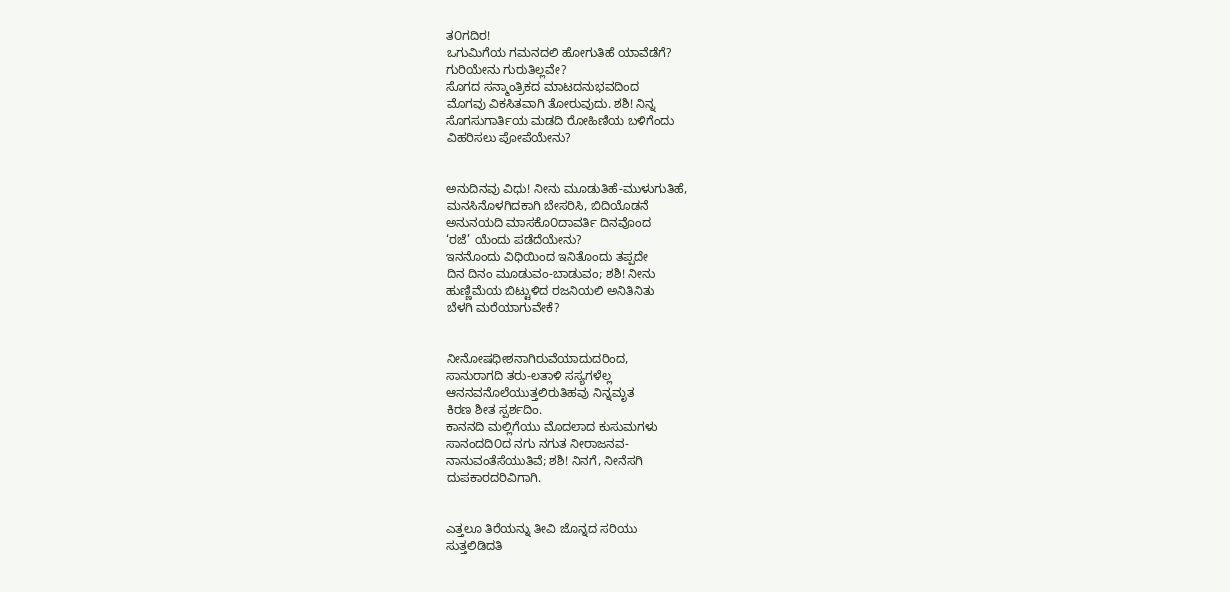ತ೦ಗದಿರ!
ಒಗುಮಿಗೆಯ ಗಮನದಲಿ ಹೋಗುತಿಹೆ ಯಾವೆಡೆಗೆ?
ಗುರಿಯೇನು ಗುರುತಿಲ್ಲವೇ?
ಸೊಗದ ಸನ್ಮಾಂತ್ರಿಕದ ಮಾಟದನುಭವದಿಂದ
ಮೊಗವು ವಿಕಸಿತವಾಗಿ ತೋರುವುದು. ಶಶಿ! ನಿನ್ನ
ಸೊಗಸುಗಾರ್ತಿಯ ಮಡದಿ ರೋಹಿಣಿಯ ಬಳಿಗೆಂದು
ವಿಹರಿಸಲು ಪೋಪೆಯೇನು?


ಅನುದಿನವು ವಿಧು! ನೀನು ಮೂಡುತಿಹೆ-ಮುಳುಗುತಿಹೆ,
ಮನಸಿನೊಳಗಿದಕಾಗಿ ಬೇಸರಿಸಿ, ಬಿದಿಯೊಡನೆ
ಅನುನಯದಿ ಮಾಸಕೊ೦ದಾವರ್ತಿ ದಿನವೊಂದ
‘ರಜೆ’ ಯೆಂದು ಪಡೆದೆಯೇನು?
ಇನನೊಂದು ವಿಧಿಯಿಂದ ಇನಿತೊಂದು ತಪ್ಪದೇ
ದಿನ ದಿನಂ ಮೂಡುವಂ-ಬಾಡುವಂ; ಶಶಿ! ನೀನು
ಹುಣ್ಣಿಮೆಯ ಬಿಟ್ಟುಳಿದ ರಜನಿಯಲಿ ಅನಿತಿನಿತು
ಬೆಳಗಿ ಮರೆಯಾಗುವೇಕೆ?


ನೀನೋಷಧೀಶನಾಗಿರುವೆಯಾದುದರಿಂದ,
ಸಾನುರಾಗದಿ ತರು-ಲತಾಳಿ ಸಸ್ಯಗಳೆಲ್ಲ
ಆನನವನೊಲೆಯುತ್ತಲಿರುತಿಹವು ನಿನ್ನಮೃತ
ಕಿರಣ ಶೀತ ಸ್ಪರ್ಶದಿಂ.
ಕಾನನದಿ ಮಲ್ಲಿಗೆಯು ಮೊದಲಾದ ಕುಸುಮಗಳು
ಸಾನಂದದಿ೦ದ ನಗು ನಗುತ ನೀರಾಜನವ-
ನಾನುವಂತೆಸೆಯುತಿವೆ; ಶಶಿ! ನಿನಗೆ, ನೀನೆಸಗಿ
ದುಪಕಾರದರಿವಿಗಾಗಿ.


ಎತ್ತಲೂ ತಿರೆಯನ್ನು ತೀವಿ ಜೊನ್ನದ ಸರಿಯು
ಸುತ್ತಲಿಡಿದತಿ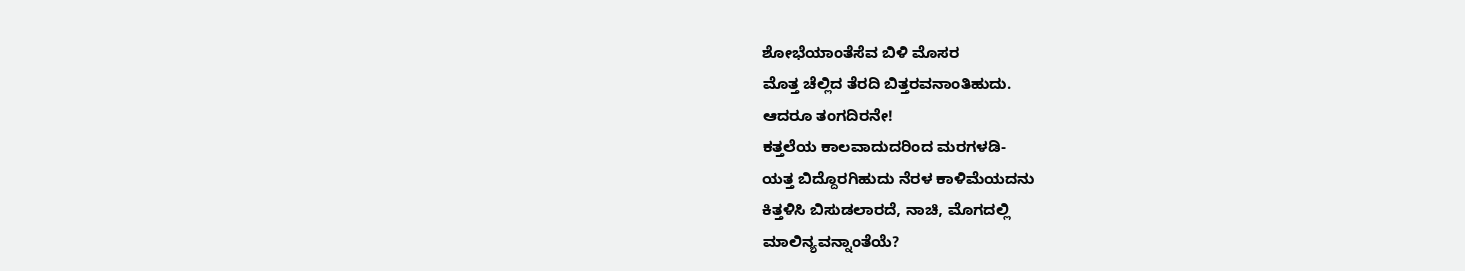ಶೋಭೆಯಾಂತೆಸೆವ ಬಿಳಿ ಮೊಸರ
ಮೊತ್ತ ಚೆಲ್ಲಿದ ತೆರದಿ ಬಿತ್ತರವನಾಂತಿಹುದು.
ಆದರೂ ತಂಗದಿರನೇ!
ಕತ್ತಲೆಯ ಕಾಲವಾದುದರಿಂದ ಮರಗಳಡಿ-
ಯತ್ತ ಬಿದ್ದೊರಗಿಹುದು ನೆರಳ ಕಾಳಿಮೆಯದನು
ಕಿತ್ತಳಿಸಿ ಬಿಸುಡಲಾರದೆ, ನಾಚಿ, ಮೊಗದಲ್ಲಿ
ಮಾಲಿನ್ಯವನ್ನಾಂತೆಯೆ?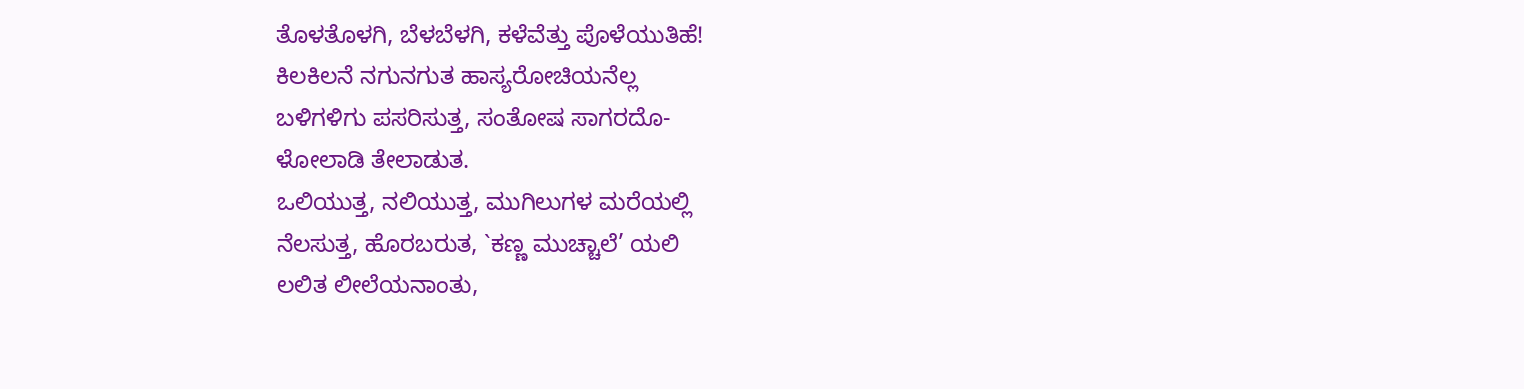ತೊಳತೊಳಗಿ, ಬೆಳಬೆಳಗಿ, ಕಳೆವೆತ್ತು ಪೊಳೆಯುತಿಹೆ!
ಕಿಲಕಿಲನೆ ನಗುನಗುತ ಹಾಸ್ಯರೋಚಿಯನೆಲ್ಲ
ಬಳಿಗಳಿಗು ಪಸರಿಸುತ್ತ, ಸಂತೋಷ ಸಾಗರದೊ-
ಳೋಲಾಡಿ ತೇಲಾಡುತ.
ಒಲಿಯುತ್ತ, ನಲಿಯುತ್ತ, ಮುಗಿಲುಗಳ ಮರೆಯಲ್ಲಿ
ನೆಲಸುತ್ತ, ಹೊರಬರುತ, `ಕಣ್ಣ ಮುಚ್ಚಾಲೆ’ ಯಲಿ
ಲಲಿತ ಲೀಲೆಯನಾಂತು,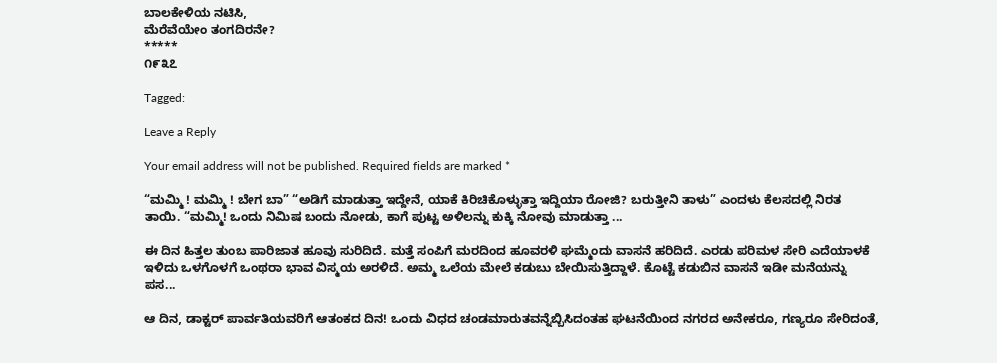ಬಾಲಕೇಳಿಯ ನಟಿಸಿ,
ಮೆರೆವೆಯೇಂ ತಂಗದಿರನೇ?
*****
೧೯೩೭

Tagged:

Leave a Reply

Your email address will not be published. Required fields are marked *

“ಮಮ್ಮಿ ! ಮಮ್ಮಿ ! ಬೇಗ ಬಾ” “ಅಡಿಗೆ ಮಾಡುತ್ತಾ ಇದ್ದೇನೆ, ಯಾಕೆ ಕಿರಿಚಿಕೊಳ್ಳುತ್ತಾ ಇದ್ದಿಯಾ ರೋಜಿ? ಬರುತ್ತೀನಿ ತಾಳು” ಎಂದಳು ಕೆಲಸದಲ್ಲಿ ನಿರತ ತಾಯಿ. “ಮಮ್ಮಿ! ಒಂದು ನಿಮಿಷ ಬಂದು ನೋಡು, ಕಾಗೆ ಪುಟ್ಟ ಅಳಿಲನ್ನು ಕುಕ್ಕಿ ನೋವು ಮಾಡುತ್ತಾ ...

ಈ ದಿನ ಹಿತ್ತಲ ತುಂಬ ಪಾರಿಜಾತ ಹೂವು ಸುರಿದಿದೆ. ಮತ್ತೆ ಸಂಪಿಗೆ ಮರದಿಂದ ಹೂವರಳಿ ಘಮ್ಮೆಂದು ವಾಸನೆ ಹರಿದಿದೆ. ಎರಡು ಪರಿಮಳ ಸೇರಿ ಎದೆಯಾಳಕೆ ಇಳಿದು ಒಳಗೊಳಗೆ ಒಂಥರಾ ಭಾವ ವಿಸ್ಮಯ ಅರಳಿದೆ. ಅಮ್ಮ ಒಲೆಯ ಮೇಲೆ ಕಡುಬು ಬೇಯಿಸುತ್ತಿದ್ದಾಳೆ. ಕೊಟ್ಟೆ ಕಡುಬಿನ ವಾಸನೆ ಇಡೀ ಮನೆಯನ್ನು ಪಸ...

ಆ ದಿನ, ಡಾಕ್ಟರ್ ಪಾರ್ವತಿಯವರಿಗೆ ಆತಂಕದ ದಿನ! ಒಂದು ವಿಧದ ಚಂಡಮಾರುತವನ್ನೆಬ್ಬಿಸಿದಂತಹ ಘಟನೆಯಿಂದ ನಗರದ ಅನೇಕರೂ, ಗಣ್ಯರೂ ಸೇರಿದಂತೆ,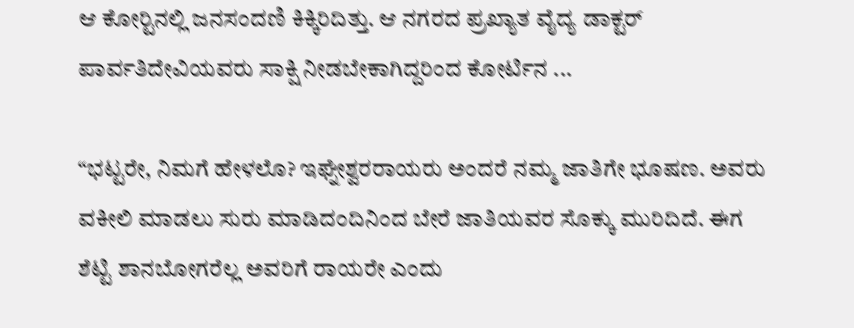ಆ ಕೋರ್‍ಟಿನಲ್ಲಿ ಜನಸಂದಣಿ ಕಿಕ್ಕಿರಿದಿತ್ತು. ಆ ನಗರದ ಪ್ರಖ್ಯಾತ ವೈದ್ಯ ಡಾಕ್ಟರ್ ಪಾರ್ವತಿದೇವಿಯವರು ಸಾಕ್ಷಿ ನೀಡಬೇಕಾಗಿದ್ದರಿಂದ ಕೋರ್ಟಿನ ...

“ಭಟ್ಟರೇ, ನಿಮಗೆ ಹೇಳಲೊ? ಇಘ್ನೇಶ್ವರರಾಯರು ಅಂದರೆ ನಮ್ಮ ಜಾತಿಗೇ ಭೂಷಣ. ಅವರು ವಕೀಲಿ ಮಾಡಲು ಸುರು ಮಾಡಿದಂದಿನಿಂದ ಬೇರೆ ಜಾತಿಯವರ ಸೊಕ್ಕು ಮುರಿದಿದೆ. ಈಗ ಶೆಟ್ಟಿ ಶಾನಬೋಗರೆಲ್ಲ ಅವರಿಗೆ ರಾಯರೇ ಎಂದು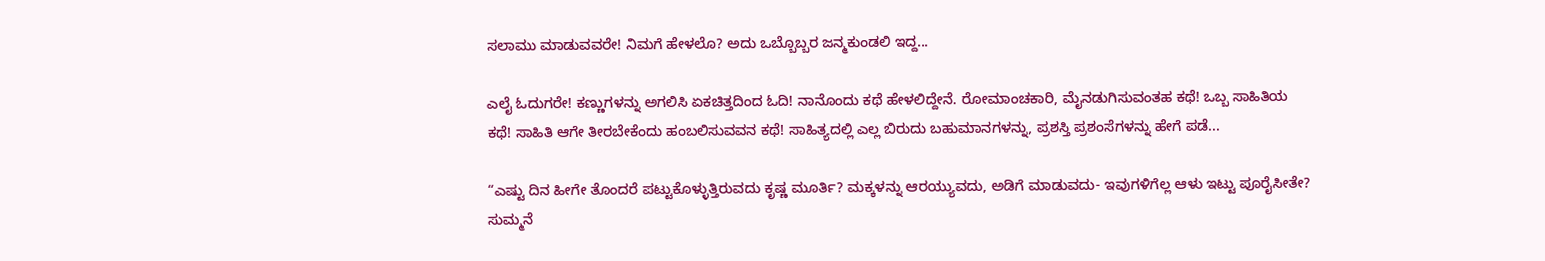ಸಲಾಮು ಮಾಡುವವರೇ! ನಿಮಗೆ ಹೇಳಲೊ? ಅದು ಒಬ್ಬೊಬ್ಬರ ಜನ್ಮಕುಂಡಲಿ ಇದ್ದ...

ಎಲೈ ಓದುಗರೇ! ಕಣ್ಣುಗಳನ್ನು ಅಗಲಿಸಿ ಏಕಚಿತ್ತದಿಂದ ಓದಿ! ನಾನೊಂದು ಕಥೆ ಹೇಳಲಿದ್ದೇನೆ. ರೋಮಾಂಚಕಾರಿ, ಮೈನಡುಗಿಸುವಂತಹ ಕಥೆ! ಒಬ್ಬ ಸಾಹಿತಿಯ ಕಥೆ! ಸಾಹಿತಿ ಆಗೇ ತೀರಬೇಕೆಂದು ಹಂಬಲಿಸುವವನ ಕಥೆ! ಸಾಹಿತ್ಯದಲ್ಲಿ ಎಲ್ಲ ಬಿರುದು ಬಹುಮಾನಗಳನ್ನು, ಪ್ರಶಸ್ತಿ ಪ್ರಶಂಸೆಗಳನ್ನು ಹೇಗೆ ಪಡೆ...

“ಎಷ್ಟು ದಿನ ಹೀಗೇ ತೊಂದರೆ ಪಟ್ಟುಕೊಳ್ಳುತ್ತಿರುವದು ಕೃಷ್ಣ ಮೂರ್ತಿ? ಮಕ್ಕಳನ್ನು ಆರಯ್ಯುವದು, ಅಡಿಗೆ ಮಾಡುವದು- ಇವುಗಳಿಗೆಲ್ಲ ಆಳು ಇಟ್ಟು ಪೂರೈಸೀತೇ? ಸುಮ್ಮನೆ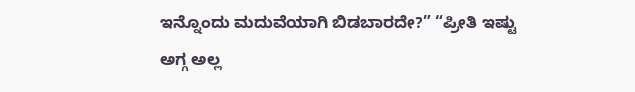ಇನ್ನೊಂದು ಮದುವೆಯಾಗಿ ಬಿಡಬಾರದೇ?” “ಪ್ರೀತಿ ಇಷ್ಟು ಅಗ್ಗ ಅಲ್ಲ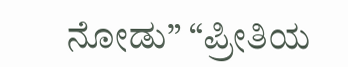ನೋಡು” “ಪ್ರೀತಿಯ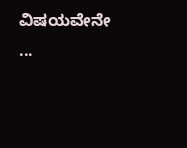ವಿಷಯವೇನೇ ...